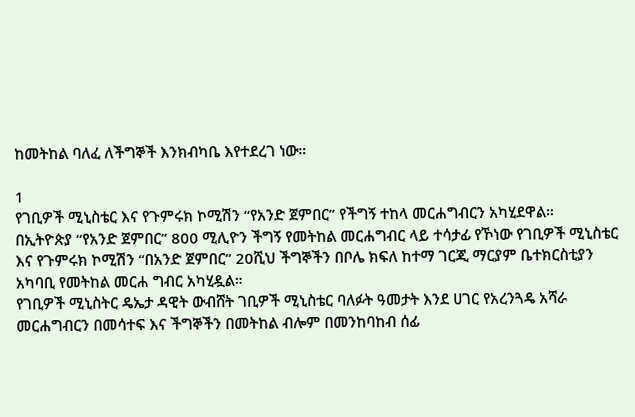ከመትከል ባለፈ ለችግኞች እንክብካቤ እየተደረገ ነው።

1
የገቢዎች ሚኒስቴር እና የጉምሩክ ኮሚሽን “የአንድ ጀምበር” የችግኝ ተከላ መርሐግብርን አካሂደዋል።
በኢትዮጵያ “የአንድ ጀምበር” 800 ሚሊዮን ችግኝ የመትከል መርሐግብር ላይ ተሳታፊ የኾነው የገቢዎች ሚኒስቴር እና የጉምሩክ ኮሚሽን “በአንድ ጀምበር” 20ሺህ ችግኞችን በቦሌ ክፍለ ከተማ ገርጂ ማርያም ቤተክርስቲያን አካባቢ የመትከል መርሐ ግብር አካሂዷል።
የገቢዎች ሚኒስትር ዴኤታ ዳዊት ውብሸት ገቢዎች ሚኒስቴር ባለፉት ዓመታት እንደ ሀገር የአረንጓዴ አሻራ መርሐግብርን በመሳተፍ እና ችግኞችን በመትከል ብሎም በመንከባከብ ሰፊ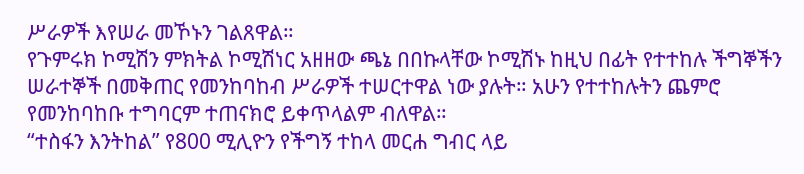ሥራዎች እየሠራ መኾኑን ገልጸዋል።
የጉምሩክ ኮሚሽን ምክትል ኮሚሽነር አዘዘው ጫኔ በበኩላቸው ኮሚሽኑ ከዚህ በፊት የተተከሉ ችግኞችን ሠራተኞች በመቅጠር የመንከባከብ ሥራዎች ተሠርተዋል ነው ያሉት። አሁን የተተከሉትን ጨምሮ የመንከባከቡ ተግባርም ተጠናክሮ ይቀጥላልም ብለዋል።
“ተስፋን እንትከል” የ800 ሚሊዮን የችግኝ ተከላ መርሐ ግብር ላይ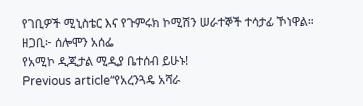የገቢዎች ሚኒስቴር እና የጉምሩክ ኮሚሽን ሠራተኞች ተሳታፊ ኾነዋል።
ዘጋቢ፦ ሰሎሞን አሰፌ
የአሚኮ ዲጂታል ሚዲያ ቤተሰብ ይሁኑ!
Previous article“የአረንጓዴ አሻራ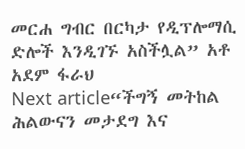መርሐ ግብር በርካታ የዲፕሎማሲ ድሎች እንዲገኙ አስችሏል” አቶ አደም ፋራህ
Next article“ችግኝ መትከል ሕልውናን መታደግ እና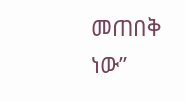መጠበቅ ነው”